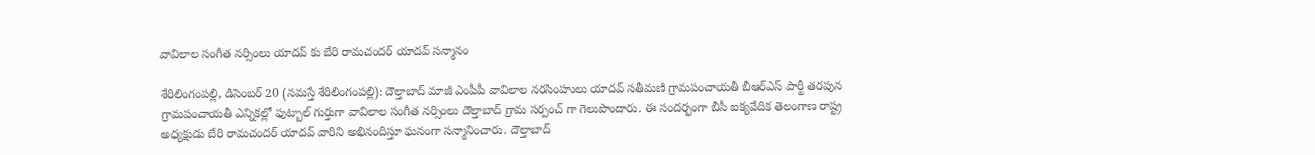వావిలాల సంగీత నర్సింలు యాదవ్ కు బేరి రామచందర్ యాదవ్ స‌న్మానం

శేరిలింగంపల్లి, డిసెంబ‌ర్ 20 (న‌మ‌స్తే శేరిలింగంపల్లి): దౌల్తాబాద్ మాజీ ఎంపీపీ వావిలాల నరసింహులు యాదవ్ సతీమణి గ్రామపంచాయతీ బీఆర్ఎస్ పార్టీ తరపున గ్రామపంచాయతీ ఎన్నికల్లో ఫుట్బాల్ గుర్తుగా వావిలాల సంగీత నర్సింలు దౌల్తాబాద్ గ్రామ సర్పంచ్ గా గెలుపొందారు. ఈ సందర్భంగా బీసీ ఐక్యవేదిక తెలంగాణ రాష్ట్ర అధ్యక్షుడు బేరి రామచందర్ యాదవ్ వారిని అభినందిస్తూ ఘనంగా సన్మానించారు. దౌల్తాబాద్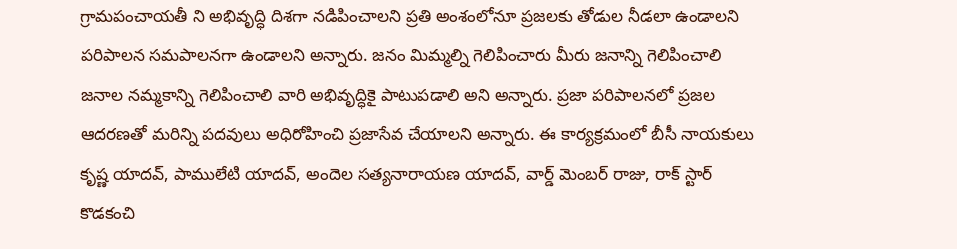గ్రామపంచాయతీ ని అభివృద్ధి దిశగా నడిపించాలని ప్రతి అంశంలోనూ ప్రజలకు తోడుల నీడలా ఉండాలని పరిపాలన సమపాలనగా ఉండాలని అన్నారు. జనం మిమ్మల్ని గెలిపించారు మీరు జనాన్ని గెలిపించాలి జనాల నమ్మకాన్ని గెలిపించాలి వారి అభివృద్ధికై పాటుపడాలి అని అన్నారు. ప్రజా పరిపాలనలో ప్రజల ఆదరణతో మరిన్ని పదవులు అధిరోహించి ప్రజాసేవ చేయాలని అన్నారు. ఈ కార్యక్రమంలో బీసీ నాయకులు కృష్ణ యాదవ్, పాములేటి యాదవ్, అందెల సత్యనారాయణ యాదవ్, వార్డ్ మెంబర్ రాజు, రాక్ స్టార్ కొడకంచి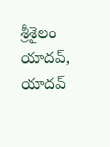శ్రీశైలం యాదవ్, యాదవ్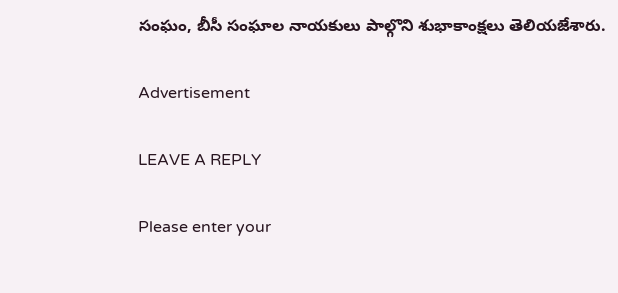సంఘం, బీసీ సంఘాల నాయకులు పాల్గొని శుభాకాంక్షలు తెలియజేశారు.

Advertisement

LEAVE A REPLY

Please enter your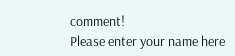comment!
Please enter your name here